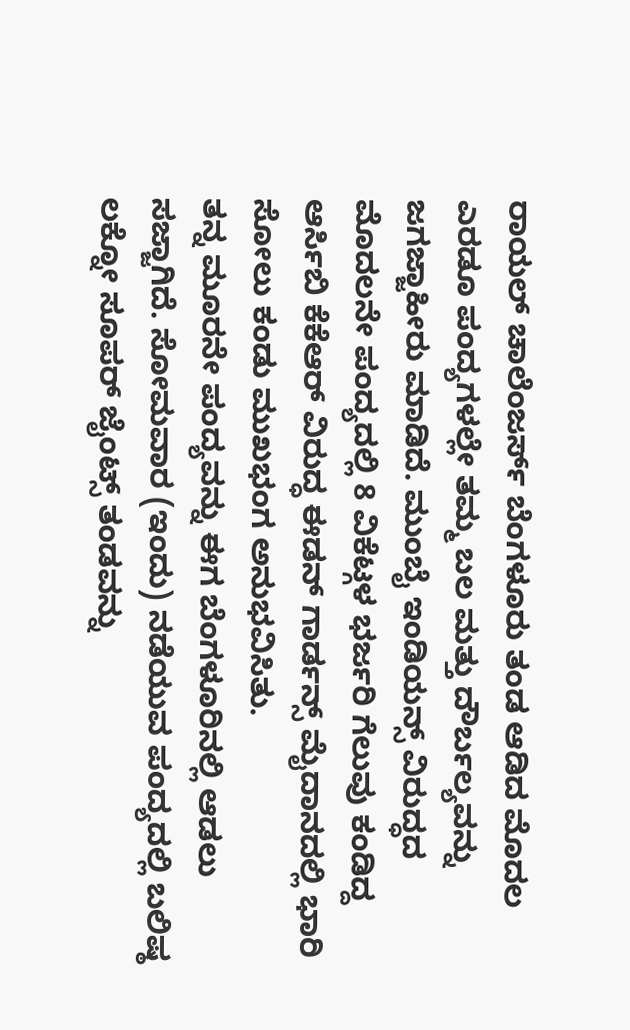ರಾಯಲ್ ಚಾಲೆಂಜರ್ಸ್ ಬೆಂಗಳೂರು ತಂಡ ಆಡಿದ ಮೊದಲ ಎರಡೂ ಪಂದ್ಯಗಳಲ್ಲೇ ತಮ್ಮ ಬಲ ಮತ್ತು ದೌರ್ಬಲ್ಯವನ್ನು ಜಗಜ್ಜಾಹೀರು ಮಾಡಿದೆ. ಮುಂಬೈ ಇಂಡಿಯನ್ಸ್ ವಿರುದ್ಧದ ಮೊದಲನೇ ಪಂದ್ಯದಲ್ಲಿ 8 ವಿಕೆಟ್ಗಳ ಭರ್ಜರಿ ಗೆಲುವು ಕಂಡಿದ್ದ ಆರ್ಸಿಬಿ ಕೆಕೆಆರ್ ವಿರುದ್ಧ ಈಡನ್ ಗಾರ್ಡನ್ಸ್ ಮೈದಾನದಲ್ಲಿ ಭಾರಿ ಸೋಲು ಕಂಡು ಮುಖಭಂಗ ಅನುಭವಿಸಿತು.
ತನ್ನ ಮೂರನೇ ಪಂದ್ಯವನ್ನು ಈಗ ಬೆಂಗಳೂರಿನಲ್ಲಿ ಆಡಲು ಸಜ್ಜಾಗಿದೆ. ಸೋಮವಾರ (ಇಂದು) ನಡೆಯುವ ಪಂದ್ಯದಲ್ಲಿ ಬಲಿಷ್ಠ ಲಕ್ನೋ ಸೂಪರ್ ಜೈಂಟ್ಸ್ ತಂಡವನ್ನು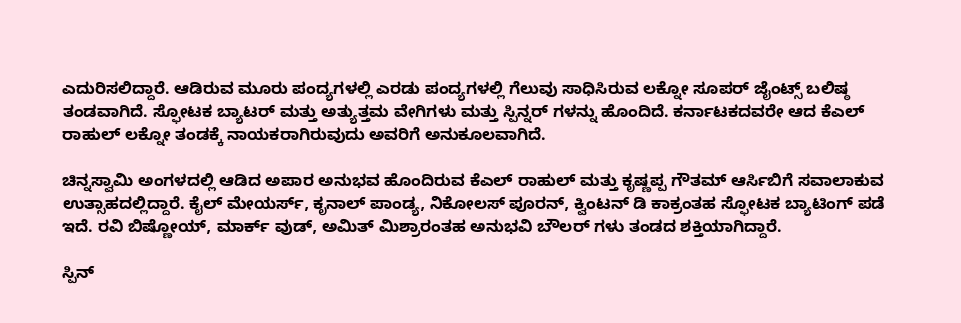ಎದುರಿಸಲಿದ್ದಾರೆ. ಆಡಿರುವ ಮೂರು ಪಂದ್ಯಗಳಲ್ಲಿ ಎರಡು ಪಂದ್ಯಗಳಲ್ಲಿ ಗೆಲುವು ಸಾಧಿಸಿರುವ ಲಕ್ನೋ ಸೂಪರ್ ಜೈಂಟ್ಸ್ ಬಲಿಷ್ಠ ತಂಡವಾಗಿದೆ. ಸ್ಫೋಟಕ ಬ್ಯಾಟರ್ ಮತ್ತು ಅತ್ಯುತ್ತಮ ವೇಗಿಗಳು ಮತ್ತು ಸ್ಪಿನ್ನರ್ ಗಳನ್ನು ಹೊಂದಿದೆ. ಕರ್ನಾಟಕದವರೇ ಆದ ಕೆಎಲ್ ರಾಹುಲ್ ಲಕ್ನೋ ತಂಡಕ್ಕೆ ನಾಯಕರಾಗಿರುವುದು ಅವರಿಗೆ ಅನುಕೂಲವಾಗಿದೆ.

ಚಿನ್ನಸ್ವಾಮಿ ಅಂಗಳದಲ್ಲಿ ಆಡಿದ ಅಪಾರ ಅನುಭವ ಹೊಂದಿರುವ ಕೆಎಲ್ ರಾಹುಲ್ ಮತ್ತು ಕೃಷ್ಣಪ್ಪ ಗೌತಮ್ ಆರ್ಸಿಬಿಗೆ ಸವಾಲಾಕುವ ಉತ್ಸಾಹದಲ್ಲಿದ್ದಾರೆ. ಕೈಲ್ ಮೇಯರ್ಸ್, ಕೃನಾಲ್ ಪಾಂಡ್ಯ, ನಿಕೋಲಸ್ ಪೂರನ್, ಕ್ವಿಂಟನ್ ಡಿ ಕಾಕ್ರಂತಹ ಸ್ಫೋಟಕ ಬ್ಯಾಟಿಂಗ್ ಪಡೆ ಇದೆ. ರವಿ ಬಿಷ್ಣೋಯ್, ಮಾರ್ಕ್ ವುಡ್, ಅಮಿತ್ ಮಿಶ್ರಾರಂತಹ ಅನುಭವಿ ಬೌಲರ್ ಗಳು ತಂಡದ ಶಕ್ತಿಯಾಗಿದ್ದಾರೆ.

ಸ್ಪಿನ್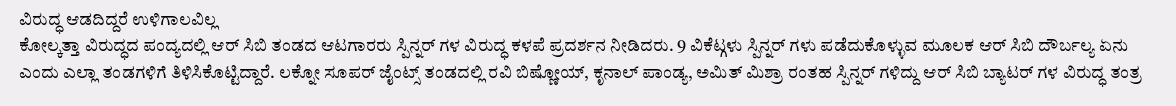ವಿರುದ್ಧ ಆಡದಿದ್ದರೆ ಉಳಿಗಾಲವಿಲ್ಲ
ಕೋಲ್ಕತ್ತಾ ವಿರುದ್ಧದ ಪಂದ್ಯದಲ್ಲಿ ಆರ್ ಸಿಬಿ ತಂಡದ ಆಟಗಾರರು ಸ್ಪಿನ್ನರ್ ಗಳ ವಿರುದ್ಧ ಕಳಪೆ ಪ್ರದರ್ಶನ ನೀಡಿದರು. 9 ವಿಕೆಟ್ಗಳು ಸ್ಪಿನ್ನರ್ ಗಳು ಪಡೆದುಕೊಳ್ಳುವ ಮೂಲಕ ಆರ್ ಸಿಬಿ ದೌರ್ಬಲ್ಯ ಏನು ಎಂದು ಎಲ್ಲಾ ತಂಡಗಳಿಗೆ ತಿಳಿಸಿಕೊಟ್ಟಿದ್ದಾರೆ. ಲಕ್ನೋ ಸೂಪರ್ ಜೈಂಟ್ಸ್ ತಂಡದಲ್ಲಿ ರವಿ ಬಿಷ್ಣೋಯ್, ಕೃನಾಲ್ ಪಾಂಡ್ಯ, ಅಮಿತ್ ಮಿಶ್ರಾ ರಂತಹ ಸ್ಪಿನ್ನರ್ ಗಳಿದ್ದು ಆರ್ ಸಿಬಿ ಬ್ಯಾಟರ್ ಗಳ ವಿರುದ್ಧ ತಂತ್ರ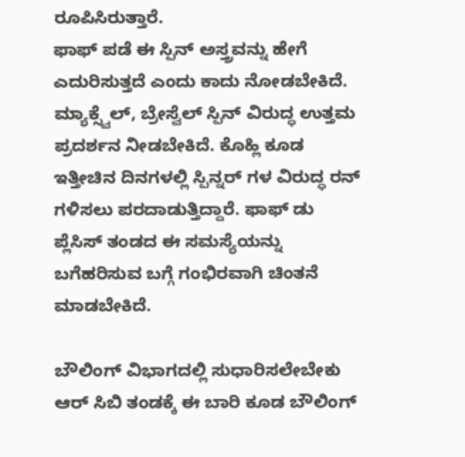ರೂಪಿಸಿರುತ್ತಾರೆ.
ಫಾಫ್ ಪಡೆ ಈ ಸ್ಪಿನ್ ಅಸ್ತ್ರವನ್ನು ಹೇಗೆ ಎದುರಿಸುತ್ತದೆ ಎಂದು ಕಾದು ನೋಡಬೇಕಿದೆ. ಮ್ಯಾಕ್ಸ್ವೆಲ್, ಬ್ರೇಸ್ವೆಲ್ ಸ್ಪಿನ್ ವಿರುದ್ಧ ಉತ್ತಮ ಪ್ರದರ್ಶನ ನೀಡಬೇಕಿದೆ. ಕೊಹ್ಲಿ ಕೂಡ ಇತ್ತೀಚಿನ ದಿನಗಳಲ್ಲಿ ಸ್ಪಿನ್ನರ್ ಗಳ ವಿರುದ್ಧ ರನ್ ಗಳಿಸಲು ಪರದಾಡುತ್ತಿದ್ದಾರೆ. ಫಾಫ್ ಡು ಪ್ಲೆಸಿಸ್ ತಂಡದ ಈ ಸಮಸ್ಯೆಯನ್ನು ಬಗೆಹರಿಸುವ ಬಗ್ಗೆ ಗಂಭಿರವಾಗಿ ಚಿಂತನೆ ಮಾಡಬೇಕಿದೆ.

ಬೌಲಿಂಗ್ ವಿಭಾಗದಲ್ಲಿ ಸುಧಾರಿಸಲೇಬೇಕು
ಆರ್ ಸಿಬಿ ತಂಡಕ್ಕೆ ಈ ಬಾರಿ ಕೂಡ ಬೌಲಿಂಗ್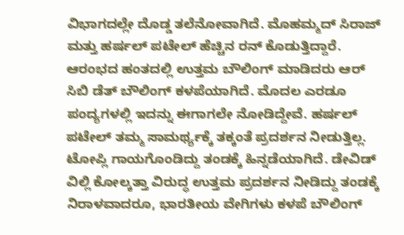ವಿಭಾಗದಲ್ಲೇ ದೊಡ್ಡ ತಲೆನೋವಾಗಿದೆ. ಮೊಹಮ್ಮದ್ ಸಿರಾಜ್ ಮತ್ತು ಹರ್ಷಲ್ ಪಟೇಲ್ ಹೆಚ್ಚಿನ ರನ್ ಕೊಡುತ್ತಿದ್ದಾರೆ. ಆರಂಭದ ಹಂತದಲ್ಲಿ ಉತ್ತಮ ಬೌಲಿಂಗ್ ಮಾಡಿದರು ಆರ್ ಸಿಬಿ ಡೆತ್ ಬೌಲಿಂಗ್ ಕಳಪೆಯಾಗಿದೆ. ಮೊದಲ ಎರಡೂ ಪಂದ್ಯಗಳಲ್ಲಿ ಇದನ್ನು ಈಗಾಗಲೇ ನೋಡಿದ್ದೇವೆ. ಹರ್ಷಲ್ ಪಟೇಲ್ ತಮ್ಮ ಸಾಮರ್ಥ್ಯಕ್ಕೆ ತಕ್ಕಂತೆ ಪ್ರದರ್ಶನ ನೀಡುತ್ತಿಲ್ಲ.
ಟೋಪ್ಲಿ ಗಾಯಗೊಂಡಿದ್ದು ತಂಡಕ್ಕೆ ಹಿನ್ನಡೆಯಾಗಿದೆ. ಡೇವಿಡ್ ವಿಲ್ಲಿ ಕೋಲ್ಕತ್ತಾ ವಿರುದ್ಧ ಉತ್ತಮ ಪ್ರದರ್ಶನ ನೀಡಿದ್ದು ತಂಡಕ್ಕೆ ನಿರಾಳವಾದರೂ, ಭಾರತೀಯ ವೇಗಿಗಳು ಕಳಪೆ ಬೌಲಿಂಗ್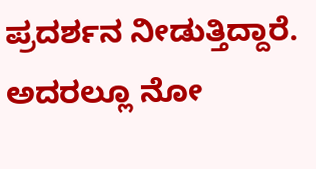ಪ್ರದರ್ಶನ ನೀಡುತ್ತಿದ್ದಾರೆ. ಅದರಲ್ಲೂ ನೋ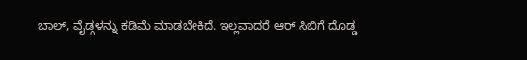ಬಾಲ್, ವೈಡ್ಗಳನ್ನು ಕಡಿಮೆ ಮಾಡಬೇಕಿದೆ. ಇಲ್ಲವಾದರೆ ಆರ್ ಸಿಬಿಗೆ ದೊಡ್ಡ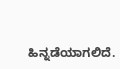ಹಿನ್ನಡೆಯಾಗಲಿದೆ.